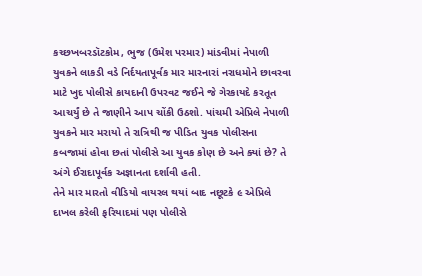કચ્છખબરડૉટકોમ, ભુજ (ઉમેશ પરમાર) માંડવીમાં નેપાળી યુવકને લાકડી વડે નિર્દયતાપૂર્વક માર મારનારાં નરાધમોને છાવરવા માટે ખુદ પોલીસે કાયદાની ઉપરવટ જઈને જે ગેરકાયદે કરતૂત આચર્યું છે તે જાણીને આપ ચોંકી ઉઠશો. પાંચમી એપ્રિલે નેપાળી યુવકને માર મરાયો તે રાત્રિથી જ પીડિત યુવક પોલીસના કબજામાં હોવા છતાં પોલીસે આ યુવક કોણ છે અને ક્યાં છે? તે અંગે ઈરાદાપૂર્વક અજ્ઞાનતા દર્શાવી હતી.
તેને માર મારતો વીડિયો વાયરલ થયાં બાદ નછૂટકે ૯ એપ્રિલે દાખલ કરેલી ફરિયાદમાં પણ પોલીસે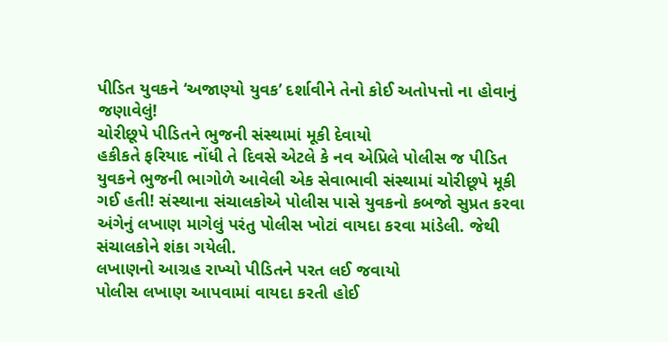પીડિત યુવકને ‘અજાણ્યો યુવક’ દર્શાવીને તેનો કોઈ અતોપત્તો ના હોવાનું જણાવેલું!
ચોરીછૂપે પીડિતને ભુજની સંસ્થામાં મૂકી દેવાયો
હકીકતે ફરિયાદ નોંધી તે દિવસે એટલે કે નવ એપ્રિલે પોલીસ જ પીડિત યુવકને ભુજની ભાગોળે આવેલી એક સેવાભાવી સંસ્થામાં ચોરીછૂપે મૂકી ગઈ હતી! સંસ્થાના સંચાલકોએ પોલીસ પાસે યુવકનો કબજો સુપ્રત કરવા અંગેનું લખાણ માગેલું પરંતુ પોલીસ ખોટાં વાયદા કરવા માંડેલી. જેથી સંચાલકોને શંકા ગયેલી.
લખાણનો આગ્રહ રાખ્યો પીડિતને પરત લઈ જવાયો
પોલીસ લખાણ આપવામાં વાયદા કરતી હોઈ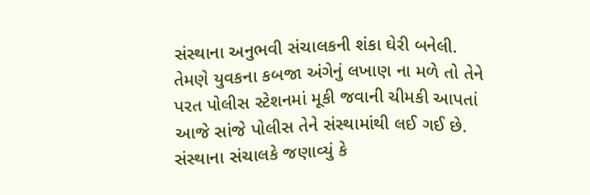સંસ્થાના અનુભવી સંચાલકની શંકા ઘેરી બનેલી. તેમણે યુવકના કબજા અંગેનું લખાણ ના મળે તો તેને પરત પોલીસ સ્ટેશનમાં મૂકી જવાની ચીમકી આપતાં આજે સાંજે પોલીસ તેને સંસ્થામાંથી લઈ ગઈ છે.
સંસ્થાના સંચાલકે જણાવ્યું કે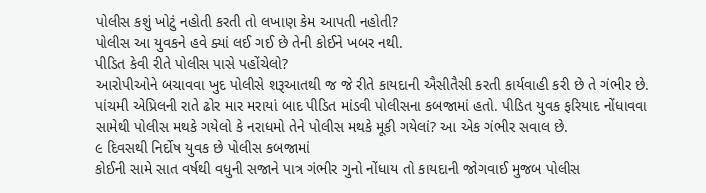પોલીસ કશું ખોટું નહોતી કરતી તો લખાણ કેમ આપતી નહોતી?
પોલીસ આ યુવકને હવે ક્યાં લઈ ગઈ છે તેની કોઈને ખબર નથી.
પીડિત કેવી રીતે પોલીસ પાસે પહોંચેલો?
આરોપીઓને બચાવવા ખુદ પોલીસે શરૂઆતથી જ જે રીતે કાયદાની ઐસીતૈસી કરતી કાર્યવાહી કરી છે તે ગંભીર છે. પાંચમી એપ્રિલની રાતે ઢોર માર મરાયાં બાદ પીડિત માંડવી પોલીસના કબજામાં હતો. પીડિત યુવક ફરિયાદ નોંધાવવા સામેથી પોલીસ મથકે ગયેલો કે નરાધમો તેને પોલીસ મથકે મૂકી ગયેલાં? આ એક ગંભીર સવાલ છે.
૯ દિવસથી નિર્દોષ યુવક છે પોલીસ કબજામાં
કોઈની સામે સાત વર્ષથી વધુની સજાને પાત્ર ગંભીર ગુનો નોંધાય તો કાયદાની જોગવાઈ મુજબ પોલીસ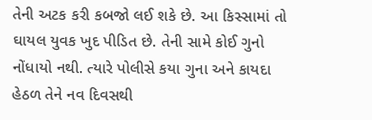તેની અટક કરી કબજો લઈ શકે છે. આ કિસ્સામાં તો ઘાયલ યુવક ખુદ પીડિત છે. તેની સામે કોઈ ગુનો નોંધાયો નથી. ત્યારે પોલીસે કયા ગુના અને કાયદા હેઠળ તેને નવ દિવસથી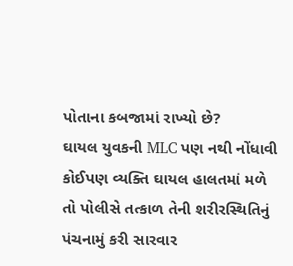પોતાના કબજામાં રાખ્યો છે?
ઘાયલ યુવકની MLC પણ નથી નોંધાવી
કોઈપણ વ્યક્તિ ઘાયલ હાલતમાં મળે તો પોલીસે તત્કાળ તેની શરીરસ્થિતિનું પંચનામું કરી સારવાર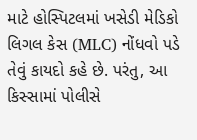માટે હોસ્પિટલમાં ખસેડી મેડિકો લિગલ કેસ (MLC) નોંધવો પડે તેવું કાયદો કહે છે. પરંતુ, આ કિસ્સામાં પોલીસે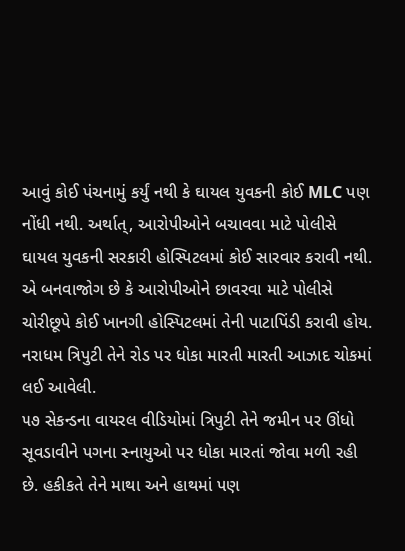આવું કોઈ પંચનામું કર્યું નથી કે ઘાયલ યુવકની કોઈ MLC પણ નોંધી નથી. અર્થાત્, આરોપીઓને બચાવવા માટે પોલીસે ઘાયલ યુવકની સરકારી હોસ્પિટલમાં કોઈ સારવાર કરાવી નથી. એ બનવાજોગ છે કે આરોપીઓને છાવરવા માટે પોલીસે ચોરીછૂપે કોઈ ખાનગી હોસ્પિટલમાં તેની પાટાપિંડી કરાવી હોય.
નરાધમ ત્રિપુટી તેને રોડ પર ધોકા મારતી મારતી આઝાદ ચોકમાં લઈ આવેલી.
૫૭ સેકન્ડના વાયરલ વીડિયોમાં ત્રિપુટી તેને જમીન પર ઊંધો સૂવડાવીને પગના સ્નાયુઓ પર ધોકા મારતાં જોવા મળી રહી છે. હકીકતે તેને માથા અને હાથમાં પણ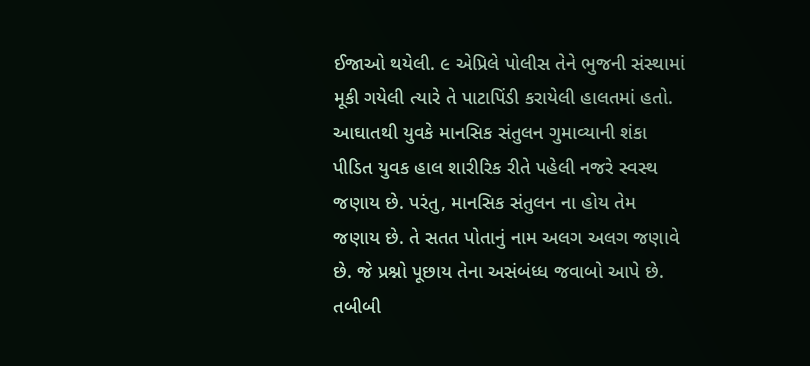ઈજાઓ થયેલી. ૯ એપ્રિલે પોલીસ તેને ભુજની સંસ્થામાં મૂકી ગયેલી ત્યારે તે પાટાપિંડી કરાયેલી હાલતમાં હતો.
આઘાતથી યુવકે માનસિક સંતુલન ગુમાવ્યાની શંકા
પીડિત યુવક હાલ શારીરિક રીતે પહેલી નજરે સ્વસ્થ જણાય છે. પરંતુ, માનસિક સંતુલન ના હોય તેમ જણાય છે. તે સતત પોતાનું નામ અલગ અલગ જણાવે છે. જે પ્રશ્નો પૂછાય તેના અસંબંધ્ધ જવાબો આપે છે. તબીબી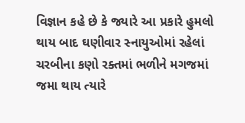વિજ્ઞાન કહે છે કે જ્યારે આ પ્રકારે હુમલો થાય બાદ ઘણીવાર સ્નાયુઓમાં રહેલાં ચરબીના કણો રક્તમાં ભળીને મગજમાં જમા થાય ત્યારે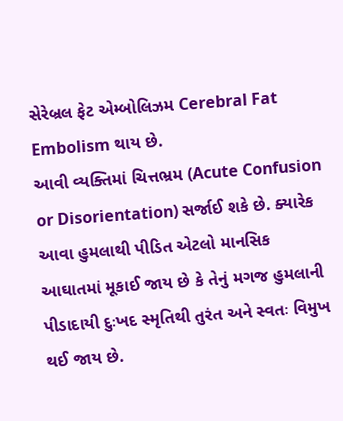સેરેબ્રલ ફેટ એમ્બોલિઝમ Cerebral Fat Embolism થાય છે.
આવી વ્યક્તિમાં ચિત્તભ્રમ (Acute Confusion or Disorientation) સર્જાઈ શકે છે. ક્યારેક આવા હુમલાથી પીડિત એટલો માનસિક આઘાતમાં મૂકાઈ જાય છે કે તેનું મગજ હુમલાની પીડાદાયી દુઃખદ સ્મૃતિથી તુરંત અને સ્વતઃ વિમુખ થઈ જાય છે.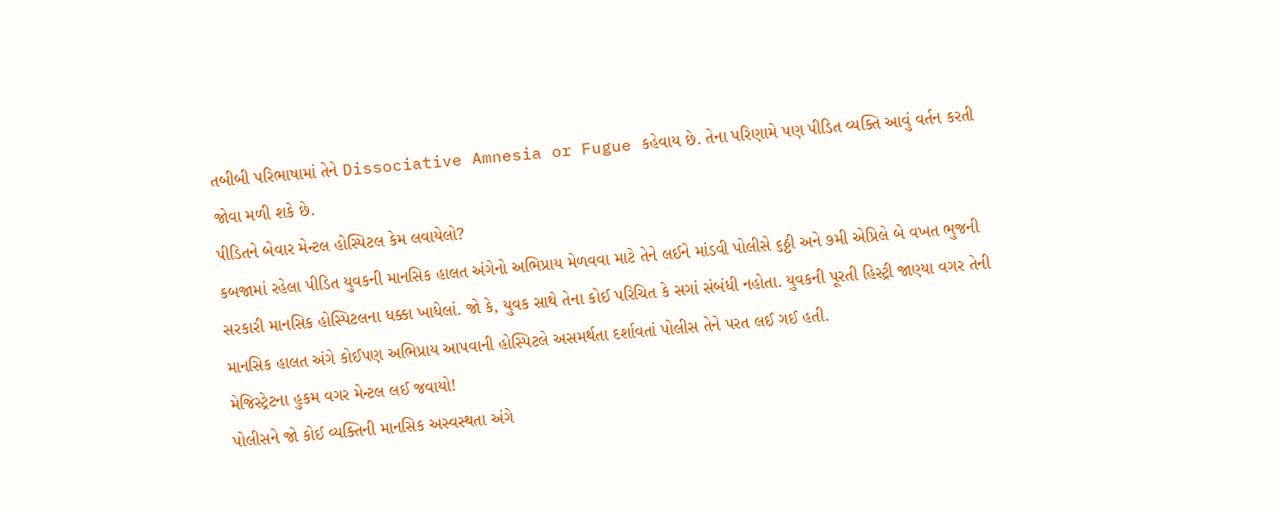તબીબી પરિભાષામાં તેને Dissociative Amnesia or Fugue કહેવાય છે. તેના પરિણામે પણ પીડિત વ્યક્તિ આવું વર્તન કરતી જોવા મળી શકે છે.
પીડિતને બેવાર મેન્ટલ હોસ્પિટલ કેમ લવાયેલો?
કબજામાં રહેલા પીડિત યુવકની માનસિક હાલત અંગેનો અભિપ્રાય મેળવવા માટે તેને લઈને માંડવી પોલીસે ૬ઠ્ઠી અને ૭મી એપ્રિલે બે વખત ભુજની સરકારી માનસિક હોસ્પિટલના ધક્કા ખાધેલાં. જો કે, યુવક સાથે તેના કોઈ પરિચિત કે સગાં સંબંધી નહોતા. યુવકની પૂરતી હિસ્ટ્રી જાણ્યા વગર તેની માનસિક હાલત અંગે કોઈપણ અભિપ્રાય આપવાની હોસ્પિટલે અસમર્થતા દર્શાવતાં પોલીસ તેને પરત લઈ ગઈ હતી.
મેજિસ્ટ્રેટના હુકમ વગર મેન્ટલ લઈ જવાયો!
પોલીસને જો કોઈ વ્યક્તિની માનસિક અસ્વસ્થતા અંગે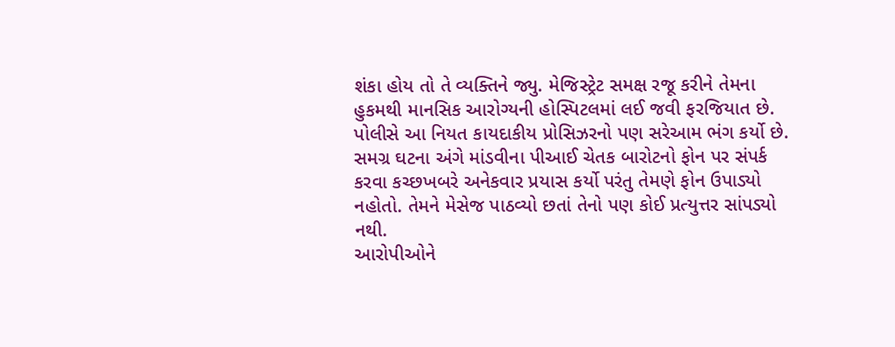શંકા હોય તો તે વ્યક્તિને જ્યુ. મેજિસ્ટ્રેટ સમક્ષ રજૂ કરીને તેમના હુકમથી માનસિક આરોગ્યની હોસ્પિટલમાં લઈ જવી ફરજિયાત છે. પોલીસે આ નિયત કાયદાકીય પ્રોસિઝરનો પણ સરેઆમ ભંગ કર્યો છે.
સમગ્ર ઘટના અંગે માંડવીના પીઆઈ ચેતક બારોટનો ફોન પર સંપર્ક કરવા કચ્છખબરે અનેકવાર પ્રયાસ કર્યો પરંતુ તેમણે ફોન ઉપાડ્યો નહોતો. તેમને મેસેજ પાઠવ્યો છતાં તેનો પણ કોઈ પ્રત્યુત્તર સાંપડ્યો નથી.
આરોપીઓને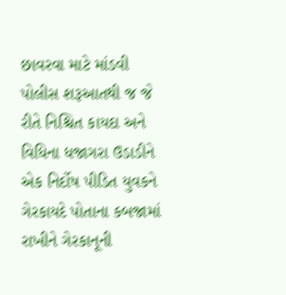છાવરવા માટે માંડવી પોલીસ શરૂઆતથી જ જે રીતે નિશ્ચિત કાયદા અને વિધિના ધજાગરા ઉડાડીને એક નિર્દોષ પીડિત યુવકને ગેરકાયદે પોતાના કબજામાં રાખીને ગેરકાનૂની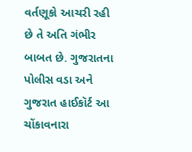વર્તણૂકો આચરી રહી છે તે અતિ ગંભીર બાબત છે. ગુજરાતના પોલીસ વડા અને ગુજરાત હાઈકૉર્ટ આ ચોંકાવનારા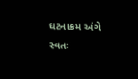ઘટનાક્રમ અંગે સ્વતઃ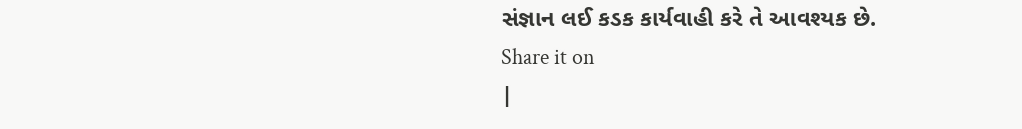સંજ્ઞાન લઈ કડક કાર્યવાહી કરે તે આવશ્યક છે.
Share it on
|